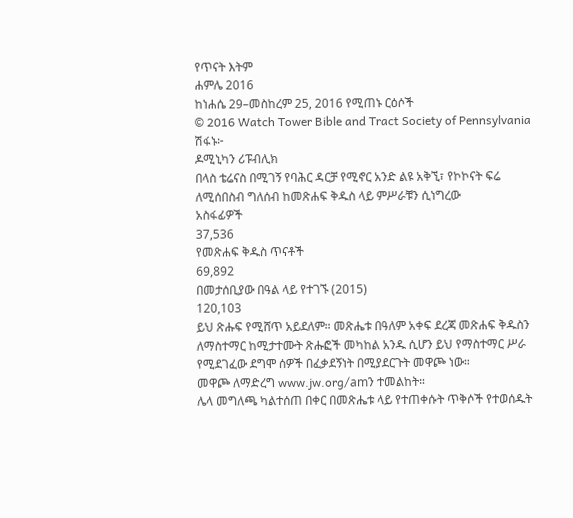የጥናት እትም
ሐምሌ 2016
ከነሐሴ 29–መስከረም 25, 2016 የሚጠኑ ርዕሶች
© 2016 Watch Tower Bible and Tract Society of Pennsylvania
ሽፋኑ፦
ዶሚኒካን ሪፑብሊክ
በላስ ቴሬናስ በሚገኝ የባሕር ዳርቻ የሚኖር አንድ ልዩ አቅኚ፣ የኮኮናት ፍሬ ለሚሰበስብ ግለሰብ ከመጽሐፍ ቅዱስ ላይ ምሥራቹን ሲነግረው
አስፋፊዎች
37,536
የመጽሐፍ ቅዱስ ጥናቶች
69,892
በመታሰቢያው በዓል ላይ የተገኙ (2015)
120,103
ይህ ጽሑፍ የሚሸጥ አይደለም። መጽሔቱ በዓለም አቀፍ ደረጃ መጽሐፍ ቅዱስን ለማስተማር ከሚታተሙት ጽሑፎች መካከል አንዱ ሲሆን ይህ የማስተማር ሥራ የሚደገፈው ደግሞ ሰዎች በፈቃደኝነት በሚያደርጉት መዋጮ ነው።
መዋጮ ለማድረግ www.jw.org/amን ተመልከት።
ሌላ መግለጫ ካልተሰጠ በቀር በመጽሔቱ ላይ የተጠቀሱት ጥቅሶች የተወሰዱት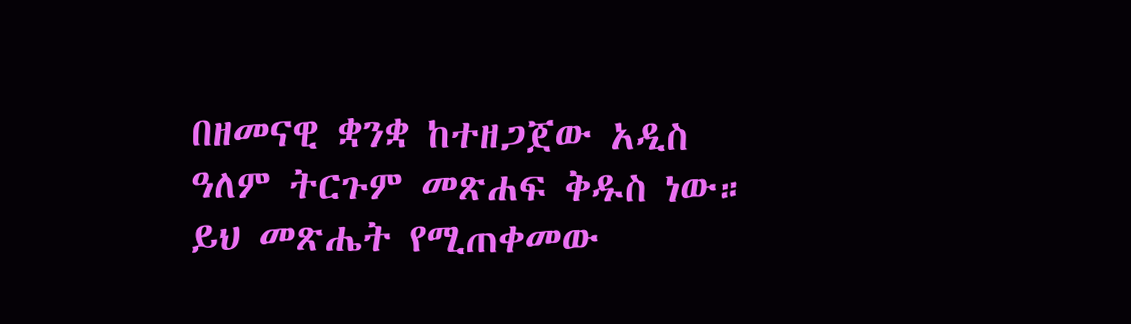በዘመናዊ ቋንቋ ከተዘጋጀው አዲስ ዓለም ትርጉም መጽሐፍ ቅዱስ ነው። ይህ መጽሔት የሚጠቀመው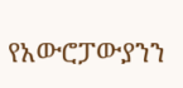የአውሮፓውያንን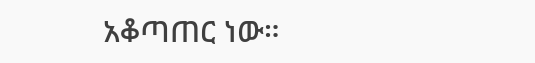አቆጣጠር ነው።